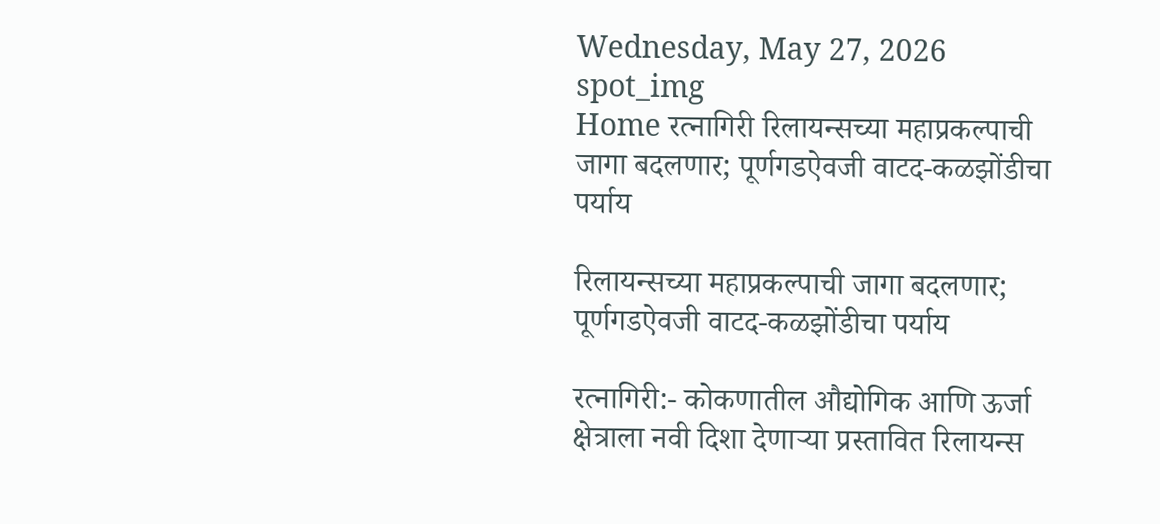Wednesday, May 27, 2026
spot_img
Home रत्नागिरी रिलायन्सच्या महाप्रकल्पाची जागा बदलणार; पूर्णगडऐवजी वाटद-कळझोंडीचा पर्याय

रिलायन्सच्या महाप्रकल्पाची जागा बदलणार; पूर्णगडऐवजी वाटद-कळझोंडीचा पर्याय

रत्नागिरी:- कोकणातील औद्योगिक आणि ऊर्जा क्षेत्राला नवी दिशा देणाऱ्या प्रस्तावित रिलायन्स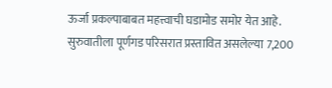ऊर्जा प्रकल्पाबाबत महत्त्वाची घडामोड समोर येत आहे. सुरुवातीला पूर्णगड परिसरात प्रस्तावित असलेल्या 7,200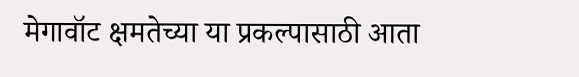मेगावॉट क्षमतेच्या या प्रकल्पासाठी आता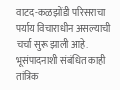वाटद-कळझोंडी परिसराचा पर्याय विचाराधीन असल्याची चर्चा सुरू झाली आहे. भूसंपादनाशी संबंधित काही तांत्रिक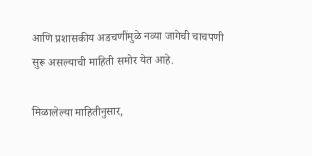आणि प्रशासकीय अडचणींमुळे नव्या जागेची चाचपणी सुरू असल्याची माहिती समोर येत आहे.

मिळालेल्या माहितीनुसार,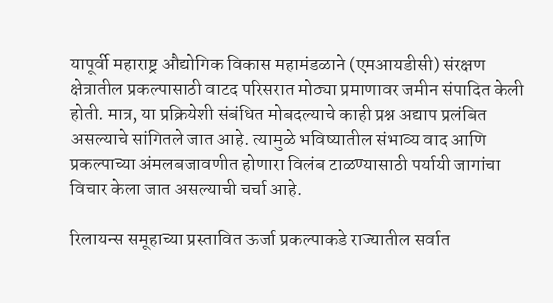यापूर्वी महाराष्ट्र औद्योगिक विकास महामंडळाने (एमआयडीसी) संरक्षण क्षेत्रातील प्रकल्पासाठी वाटद परिसरात मोठ्या प्रमाणावर जमीन संपादित केली होती. मात्र, या प्रक्रियेशी संबंधित मोबदल्याचे काही प्रश्न अद्याप प्रलंबित असल्याचे सांगितले जात आहे. त्यामुळे भविष्यातील संभाव्य वाद आणि प्रकल्पाच्या अंमलबजावणीत होणारा विलंब टाळण्यासाठी पर्यायी जागांचा विचार केला जात असल्याची चर्चा आहे.

रिलायन्स समूहाच्या प्रस्तावित ऊर्जा प्रकल्पाकडे राज्यातील सर्वात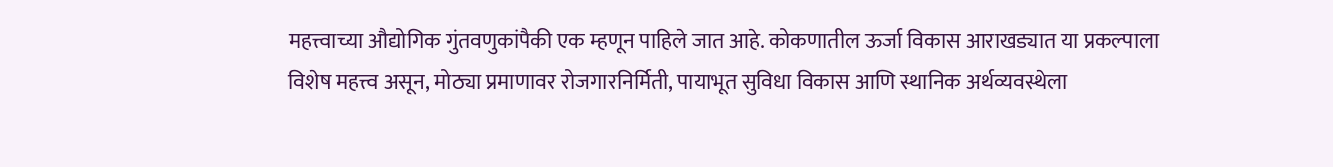महत्त्वाच्या औद्योगिक गुंतवणुकांपैकी एक म्हणून पाहिले जात आहे. कोकणातील ऊर्जा विकास आराखड्यात या प्रकल्पाला विशेष महत्त्व असून, मोठ्या प्रमाणावर रोजगारनिर्मिती, पायाभूत सुविधा विकास आणि स्थानिक अर्थव्यवस्थेला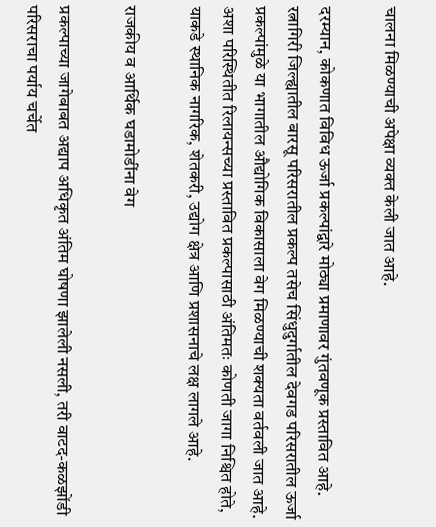चालना मिळण्याची अपेक्षा व्यक्त केली जात आहे.

दरम्यान, कोकणात विविध ऊर्जा प्रकल्पांद्वारे मोठ्या प्रमाणावर गुंतवणूक प्रस्तावित आहे. रत्नागिरी जिल्ह्यातील बारसू परिसरातील प्रकल्प तसेच सिंधुदुर्गातील देवगड परिसरातील ऊर्जा प्रकल्पांमुळे या भागातील औद्योगिक विकासाला वेग मिळण्याची शक्यता वर्तवली जात आहे. अशा परिस्थितीत रिलायन्सच्या प्रस्तावित प्रकल्पासाठी अंतिमतः कोणती जागा निश्चित होते, याकडे स्थानिक नागरिक, शेतकरी, उद्योग क्षेत्र आणि प्रशासनाचे लक्ष लागले आहे.

राजकीय व आर्थिक घडामोडींना वेग

प्रकल्पाच्या जागेबाबत अद्याप अधिकृत अंतिम घोषणा झालेली नसली, तरी वाटद-कळझोंडी परिसराचा पर्याय चर्चेत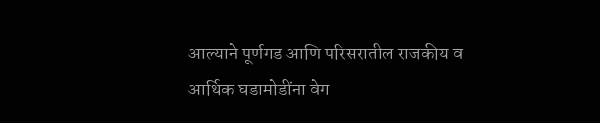आल्याने पूर्णगड आणि परिसरातील राजकीय व आर्थिक घडामोडींना वेग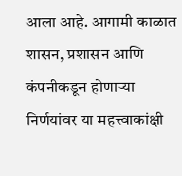आला आहे. आगामी काळात शासन, प्रशासन आणि कंपनीकडून होणाऱ्या निर्णयांवर या महत्त्वाकांक्षी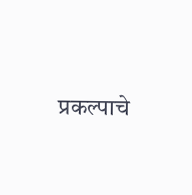प्रकल्पाचे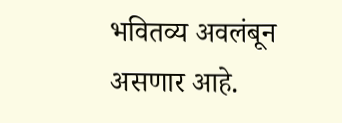भवितव्य अवलंबून असणार आहे.